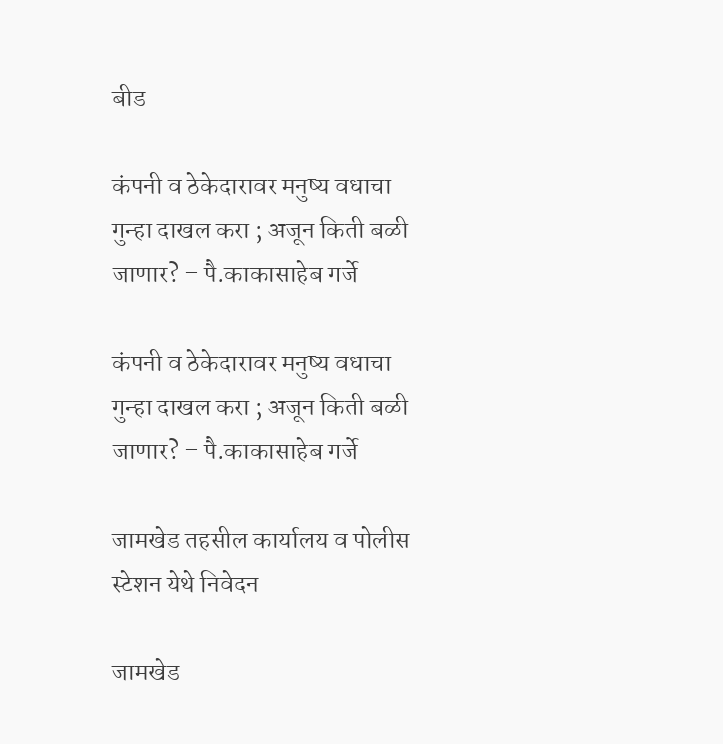बीड

कंपनी व ठेकेदारावर मनुष्य वधाचा गुन्हा दाखल करा ; अजून किती बळी जाणार? – पै.काकासाहेब गर्जे

कंपनी व ठेकेदारावर मनुष्य वधाचा गुन्हा दाखल करा ; अजून किती बळी जाणार? – पै.काकासाहेब गर्जे

जामखेड तहसील कार्यालय व पोलीस स्टेशन येथे निवेदन

जामखेड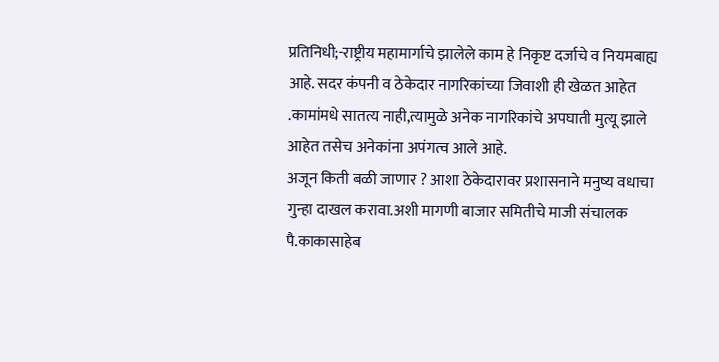प्रतिनिधी;-राष्ट्रीय महामार्गाचे झालेले काम हे निकृष्ट दर्जाचे व नियमबाह्य आहे. सदर कंपनी व ठेकेदार नागरिकांच्या जिवाशी ही खेळत आहेत .कामांमधे सातत्य नाही,त्यामुळे अनेक नागरिकांचे अपघाती मुत्यू झाले आहेत तसेच अनेकांना अपंगत्व आले आहे.
अजून किती बळी जाणार ? आशा ठेकेदारावर प्रशासनाने मनुष्य वधाचा गुन्हा दाखल करावा.अशी मागणी बाजार समितीचे माजी संचालक पै.काकासाहेब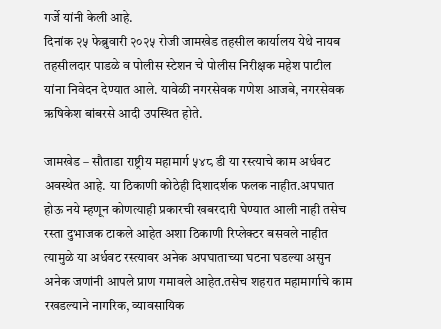गर्जे यांनी केली आहे.
दिनांक २५ फेब्रुवारी २०२५ रोजी जामखेड तहसील कार्यालय येथे नायब तहसीलदार पाडळे व पोलीस स्टेशन चे पोलीस निरीक्षक महेश पाटील यांना निवेदन देण्यात आले. यावेळी नगरसेवक गणेश आजबे, नगरसेवक ऋषिकेश बांबरसे आदी उपस्थित होते.

जामखेड – सौताडा राष्ट्रीय महामार्ग ५४८ डी या रस्त्याचे काम अर्धवट अवस्थेत आहे. या ठिकाणी कोठेही दिशादर्शक फलक नाहीत.अपघात होऊ नये म्हणून कोणत्याही प्रकारची खबरदारी घेण्यात आली नाही तसेच रस्ता दुभाजक टाकले आहेत अशा ठिकाणी रिप्लेक्टर बसवले नाहीत त्यामुळे या अर्धवट रस्त्यावर अनेक अपघाताच्या घटना घडल्या असुन अनेक जणांनी आपले प्राण गमावले आहेत.तसेच शहरात महामार्गाचे काम रखडल्याने नागरिक, व्यावसायिक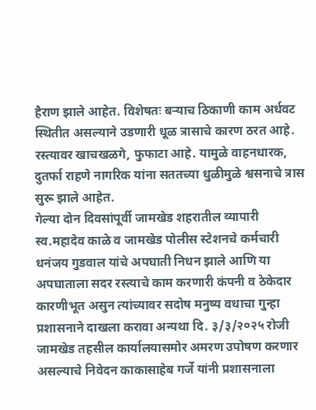हैराण झाले आहेत. विशेषतः बऱ्याच ठिकाणी काम अर्धवट स्थितीत असल्याने उडणारी धूळ त्रासाचे कारण ठरत आहे. रस्त्यावर खाचखळगे, फुफाटा आहे. यामुळे वाहनधारक, दुतर्फा राहणे नागरिक यांना सततच्या धुळीमुळे श्वसनाचे त्रास सुरू झाले आहेत.
गेल्या दोन दिवसांपूर्वी जामखेड शहरातील व्यापारी स्व.महादेव काळे व जामखेड पोलीस स्टेशनचे कर्मचारी धनंजय गुडवाल यांचे अपघाती निधन झाले आणि या अपघाताला सदर रस्त्याचे काम करणारी कंपनी व ठेकेदार कारणीभूत असुन त्यांच्यावर सदोष मनुष्य वधाचा गुन्हा प्रशासनाने दाखला करावा अन्यथा दि. ३/३/२०२५ रोजी जामखेड तहसील कार्यालयासमोर अमरण उपोषण करणार असल्याचे निवेदन काकासाहेब गर्जे यांनी प्रशासनाला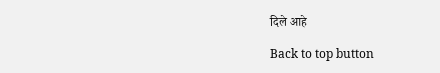दिले आहे

Back to top button